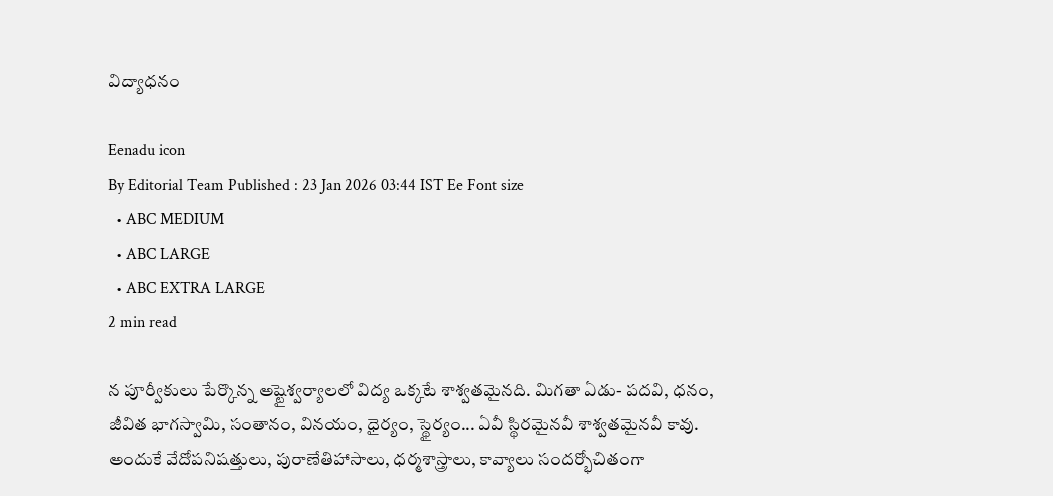విద్యాధనం

Eenadu icon
By Editorial Team Published : 23 Jan 2026 03:44 IST Ee Font size
  • ABC MEDIUM
  • ABC LARGE
  • ABC EXTRA LARGE
2 min read

న పూర్వీకులు పేర్కొన్న అష్టైశ్వర్యాలలో విద్య ఒక్కటే శాశ్వతమైనది. మిగతా ఏడు- పదవి, ధనం, జీవిత భాగస్వామి, సంతానం, వినయం, ధైర్యం, స్థైర్యం... ఏవీ స్థిరమైనవీ శాశ్వతమైనవీ కావు. అందుకే వేదోపనిషత్తులు, పురాణేతిహాసాలు, ధర్మశాస్త్రాలు, కావ్యాలు సందర్భోచితంగా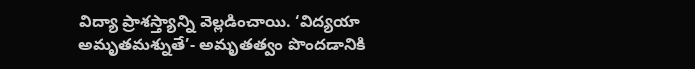విద్యా ప్రాశస్త్యాన్ని వెల్లడించాయి. ‘విద్యయా అమృతమశ్నుతే’- అమృతత్వం పొందడానికి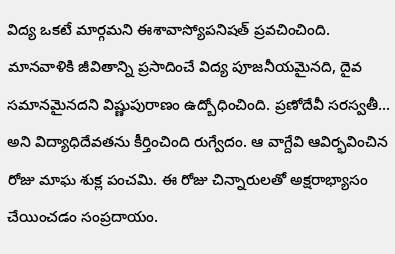విద్య ఒకటే మార్గమని ఈశావాస్యోపనిషత్‌ ప్రవచించింది. మానవాళికి జీవితాన్ని ప్రసాదించే విద్య పూజనీయమైనది, దైవ సమానమైనదని విష్ణుపురాణం ఉద్బోధించింది. ప్రణోదేవీ సరస్వతీ... అని విద్యాధిదేవతను కీర్తించింది రుగ్వేదం. ఆ వాగ్దేవి ఆవిర్భవించిన రోజు మాఘ శుక్ల పంచమి. ఈ రోజు చిన్నారులతో అక్షరాభ్యాసం చేయించడం సంప్రదాయం.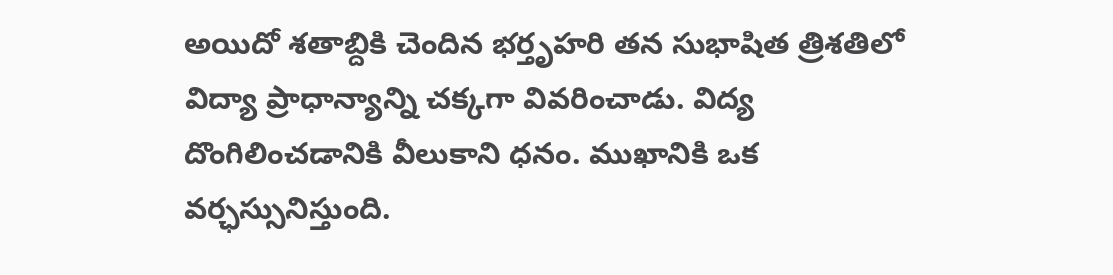అయిదో శతాబ్దికి చెందిన భర్తృహరి తన సుభాషిత త్రిశతిలో విద్యా ప్రాధాన్యాన్ని చక్కగా వివరించాడు. విద్య దొంగిలించడానికి వీలుకాని ధనం. ముఖానికి ఒక వర్ఛస్సునిస్తుంది.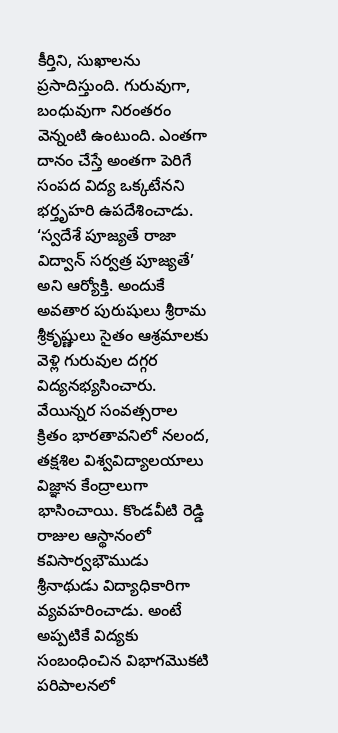కీర్తిని, సుఖాలను ప్రసాదిస్తుంది. గురువుగా, బంధువుగా నిరంతరం వెన్నంటి ఉంటుంది. ఎంతగా దానం చేస్తే అంతగా పెరిగే సంపద విద్య ఒక్కటేనని భర్తృహరి ఉపదేశించాడు. ‘స్వదేశే పూజ్యతే రాజా విద్వాన్‌ సర్వత్ర పూజ్యతే’ అని ఆర్యోక్తి. అందుకే అవతార పురుషులు శ్రీరామ శ్రీకృష్ణులు సైతం ఆశ్రమాలకు వెళ్లి గురువుల దగ్గర విద్యనభ్యసించారు. వేయిన్నర సంవత్సరాల క్రితం భారతావనిలో నలంద, తక్షశిల విశ్వవిద్యాలయాలు విజ్ఞాన కేంద్రాలుగా భాసించాయి. కొండవీటి రెడ్డి రాజుల ఆస్థానంలో కవిసార్వభౌముడు శ్రీనాథుడు విద్యాధికారిగా వ్యవహరించాడు. అంటే అప్పటికే విద్యకు సంబంధించిన విభాగమొకటి పరిపాలనలో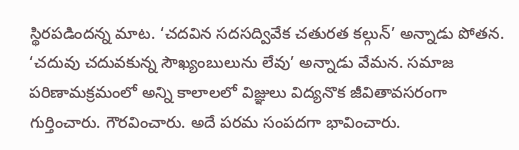స్థిరపడిందన్న మాట. ‘చదవిన సదసద్వివేక చతురత కల్గున్‌’ అన్నాడు పోతన. ‘చదువు చదువకున్న సౌఖ్యంబులును లేవు’ అన్నాడు వేమన. సమాజ పరిణామక్రమంలో అన్ని కాలాలలో విజ్ఞులు విద్యనొక జీవితావసరంగా గుర్తించారు. గౌరవించారు. అదే పరమ సంపదగా భావించారు.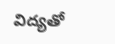విద్యతో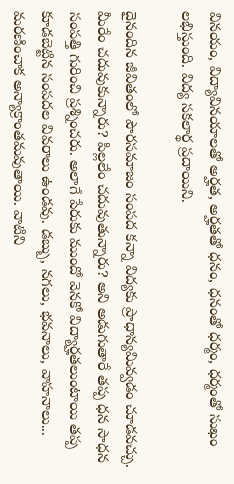వినయం, విద్యావినయాలతో అర్హత, అర్హతతో ధనం, ధనంతో ధర్మం, ధర్మంతో సుఖం లభిస్తుంది. విద్య సకలార్థ ప్రదాయిని.

దైనందిన జీవితంలో పౌరసమాజం సంపద కన్నా విద్యకు ప్రాధాన్యమివ్వడం చూడవచ్చు. మీరేం చదువుకున్నారు? పిల్లలేం చదువుతున్నారు? అని అడుగుతారే తప్ప ధన సాధన సంపత్తి గురించి ప్రశ్నించరు. అలాగే పేరుకు ముందో వెనకో విద్యార్హతలుంటాయి తప్ప కూడబెట్టిన సంపదల వివరాలు ఉండవు. డబ్బు, నగలు, భవనాలు, వాహనాలు... మరణించాక అన్యాక్రాంతమవుతాయి. వాటిని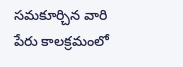సమకూర్చిన వారి పేరు కాలక్రమంలో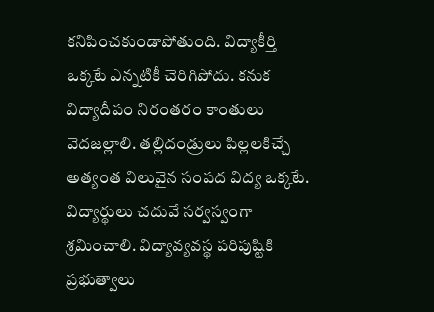కనిపించకుండాపోతుంది. విద్యాకీర్తి ఒక్కటే ఎన్నటికీ చెరిగిపోదు. కనుక విద్యాదీపం నిరంతరం కాంతులు వెదజల్లాలి. తల్లిదండ్రులు పిల్లలకిచ్చే అత్యంత విలువైన సంపద విద్య ఒక్కటే. విద్యార్థులు చదువే సర్వస్వంగా శ్రమించాలి. విద్యావ్యవస్థ పరిపుష్టికి ప్రభుత్వాలు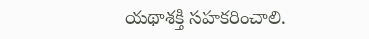యథాశక్తి సహకరించాలి.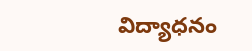విద్యాధనం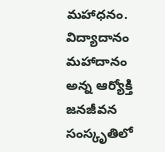మహాధనం. విద్యాదానం మహాదానం అన్న ఆర్యోక్తి జనజీవన సంస్కృతిలో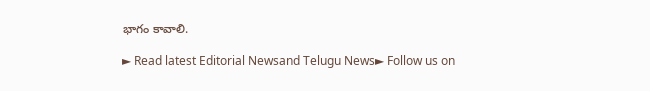భాగం కావాలి.

► Read latest Editorial Newsand Telugu News► Follow us on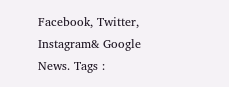Facebook, Twitter, Instagram& Google News. Tags :